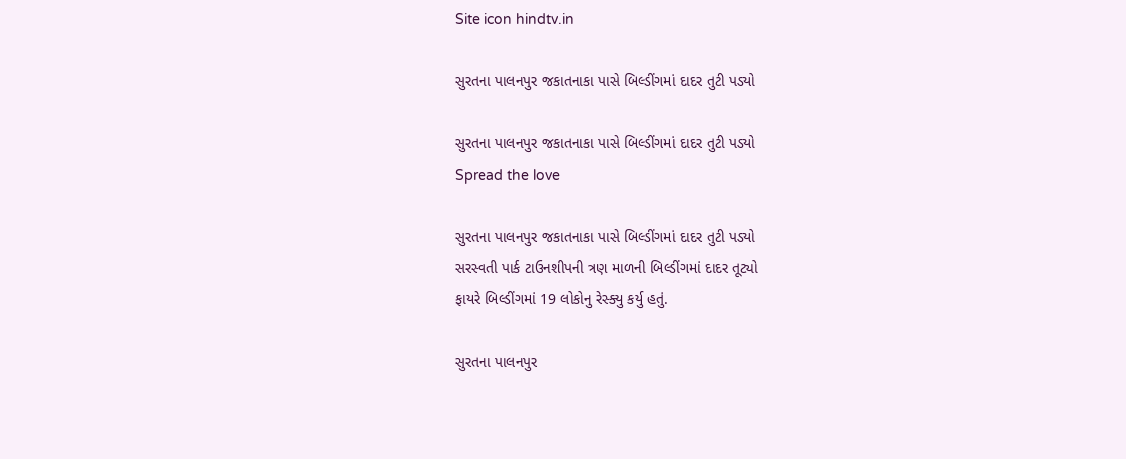Site icon hindtv.in

સુરતના પાલનપુર જકાતનાકા પાસે બિલ્ડીંગમાં દાદર તુટી પડ્યો

સુરતના પાલનપુર જકાતનાકા પાસે બિલ્ડીંગમાં દાદર તુટી પડ્યો
Spread the love

સુરતના પાલનપુર જકાતનાકા પાસે બિલ્ડીંગમાં દાદર તુટી પડ્યો
સરસ્વતી પાર્ક ટાઉનશીપની ત્રણ માળની બિલ્ડીંગમાં દાદર તૂટ્યો
ફાયરે બિલ્ડીંગમાં 19 લોકોનુ રેસ્ક્યુ કર્યુ હતું.

સુરતના પાલનપુર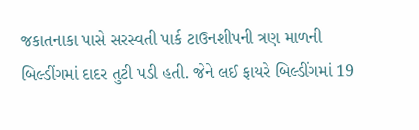જકાતનાકા પાસે સરસ્વતી પાર્ક ટાઉનશીપની ત્રણ માળની બિલ્ડીંગમાં દાદર તુટી પડી હતી. જેને લઈ ફાયરે બિલ્ડીંગમાં 19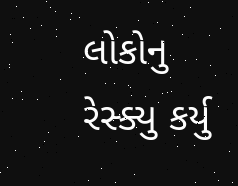લોકોનુ રેસ્ક્યુ કર્યુ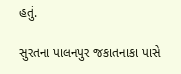હતું.

સુરતના પાલનપુર જકાતનાકા પાસે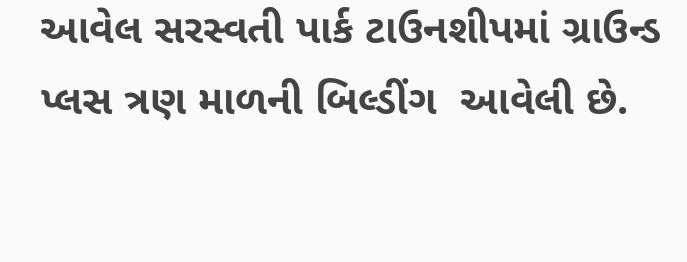આવેલ સરસ્વતી પાર્ક ટાઉનશીપમાં ગ્રાઉન્ડ પ્લસ ત્રણ માળની બિલ્ડીંગ  આવેલી છે.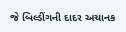જે બિલ્ડીંગની દાદર અચાનક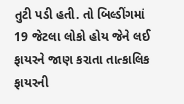તુટી પડી હતી. તો બિલ્ડીંગમાં 19 જેટલા લોકો હોય જેને લઈ ફાયરને જાણ કરાતા તાત્કાલિક ફાયરની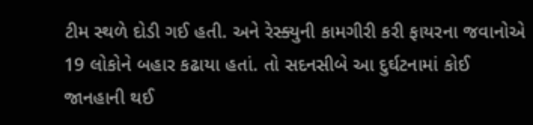ટીમ સ્થળે દોડી ગઈ હતી. અને રેસ્ક્યુની કામગીરી કરી ફાયરના જવાનોએ 19 લોકોને બહાર કઢાયા હતાં. તો સદનસીબે આ દુર્ઘટનામાં કોઈ જાનહાની થઈ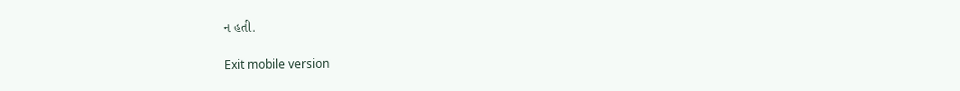ન હતી.

Exit mobile version